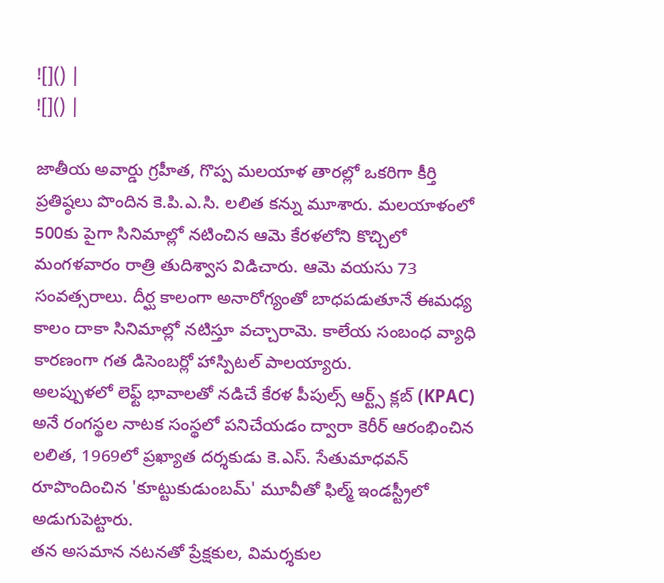![]() |
![]() |

జాతీయ అవార్డు గ్రహీత, గొప్ప మలయాళ తారల్లో ఒకరిగా కీర్తి ప్రతిష్ఠలు పొందిన కె.పి.ఎ.సి. లలిత కన్ను మూశారు. మలయాళంలో 500కు పైగా సినిమాల్లో నటించిన ఆమె కేరళలోని కొచ్చిలో మంగళవారం రాత్రి తుదిశ్వాస విడిచారు. ఆమె వయసు 73 సంవత్సరాలు. దీర్ఘ కాలంగా అనారోగ్యంతో బాధపడుతూనే ఈమధ్య కాలం దాకా సినిమాల్లో నటిస్తూ వచ్చారామె. కాలేయ సంబంధ వ్యాధి కారణంగా గత డిసెంబర్లో హాస్పిటల్ పాలయ్యారు.
అలప్పుళలో లెఫ్ట్ భావాలతో నడిచే కేరళ పీపుల్స్ ఆర్ట్స్ క్లబ్ (KPAC) అనే రంగస్థల నాటక సంస్థలో పనిచేయడం ద్వారా కెరీర్ ఆరంభించిన లలిత, 1969లో ప్రఖ్యాత దర్శకుడు కె.ఎస్. సేతుమాధవన్ రూపొందించిన 'కూట్టుకుడుంబమ్' మూవీతో ఫిల్మ్ ఇండస్ట్రీలో అడుగుపెట్టారు.
తన అసమాన నటనతో ప్రేక్షకుల, విమర్శకుల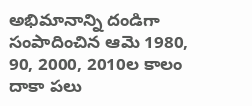అభిమానాన్ని దండిగా సంపాదించిన ఆమె 1980, 90, 2000, 2010ల కాలం దాకా పలు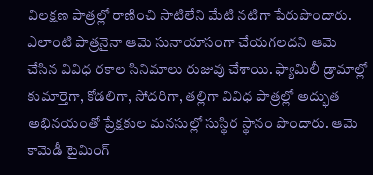విలక్షణ పాత్రల్లో రాణించి సాటిలేని మేటి నటిగా పేరుపొందారు. ఎలాంటి పాత్రనైనా ఆమె సునాయాసంగా చేయగలదని ఆమె చేసిన వివిధ రకాల సినిమాలు రుజువు చేశాయి. ఫ్యామిలీ డ్రామాల్లో కుమార్తెగా, కోడలిగా, సోదరిగా, తల్లిగా వివిధ పాత్రల్లో అద్భుత అభినయంతో ప్రేక్షకుల మనసుల్లో సుస్థిర స్థానం పొందారు. ఆమె కామెడీ టైమింగ్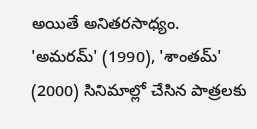అయితే అనితరసాధ్యం.
'అమరమ్' (1990), 'శాంతమ్' (2000) సినిమాల్లో చేసిన పాత్రలకు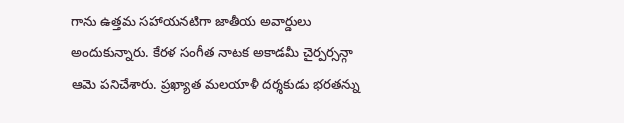గాను ఉత్తమ సహాయనటిగా జాతీయ అవార్డులు అందుకున్నారు. కేరళ సంగీత నాటక అకాడమీ చైర్పర్సన్గా ఆమె పనిచేశారు. ప్రఖ్యాత మలయాళీ దర్శకుడు భరతన్ను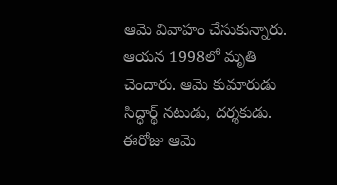ఆమె వివాహం చేసుకున్నారు. ఆయన 1998లో మృతి చెందారు. ఆమె కుమారుడు సిద్ధార్థ్ నటుడు, దర్శకుడు. ఈరోజు ఆమె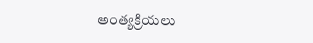అంత్యక్రియలు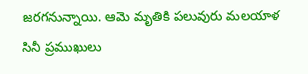జరగనున్నాయి. ఆమె మృతికి పలువురు మలయాళ సినీ ప్రముఖులు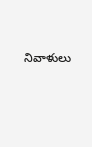నివాళులు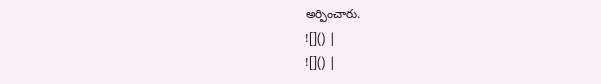అర్పించారు.
![]() |
![]() |